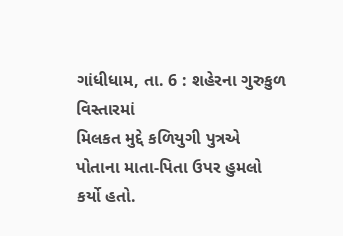ગાંધીધામ, તા. 6 : શહેરના ગુરુકુળ વિસ્તારમાં
મિલકત મુદ્દે કળિયુગી પુત્રએ પોતાના માતા-પિતા ઉપર હુમલો કર્યો હતો.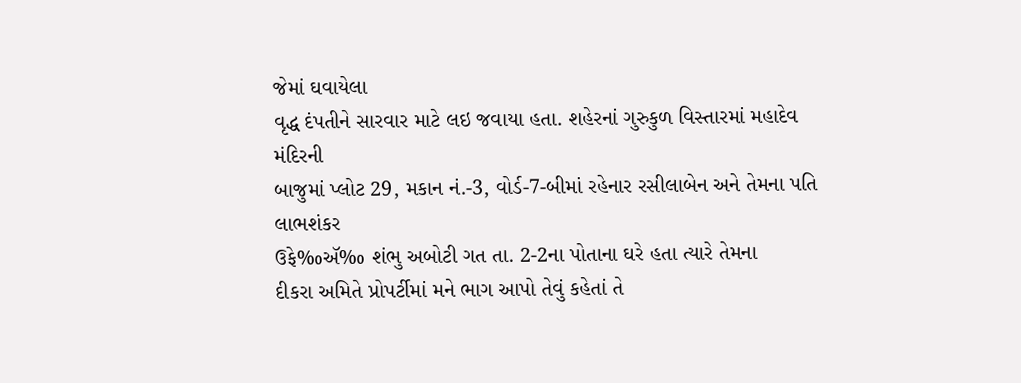જેમાં ઘવાયેલા
વૃદ્ધ દંપતીને સારવાર માટે લઇ જવાયા હતા. શહેરનાં ગુરુકુળ વિસ્તારમાં મહાદેવ મંદિરની
બાજુમાં પ્લોટ 29, મકાન નં.-3, વોર્ડ-7-બીમાં રહેનાર રસીલાબેન અને તેમના પતિ લાભશંકર
ઉફે‰ઍ‰ શંભુ અબોટી ગત તા. 2-2ના પોતાના ઘરે હતા ત્યારે તેમના
દીકરા અમિતે પ્રોપર્ટીમાં મને ભાગ આપો તેવું કહેતાં તે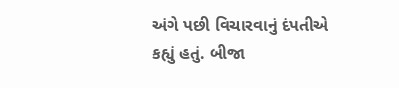અંગે પછી વિચારવાનું દંપતીએ
કહ્યું હતું. બીજા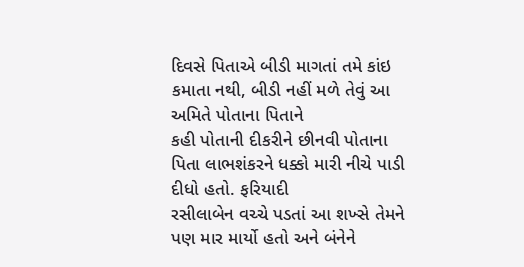દિવસે પિતાએ બીડી માગતાં તમે કાંઇ કમાતા નથી, બીડી નહીં મળે તેવું આ અમિતે પોતાના પિતાને
કહી પોતાની દીકરીને છીનવી પોતાના પિતા લાભશંકરને ધક્કો મારી નીચે પાડી દીધો હતો. ફરિયાદી
રસીલાબેન વચ્ચે પડતાં આ શખ્સે તેમને પણ માર માર્યો હતો અને બંનેને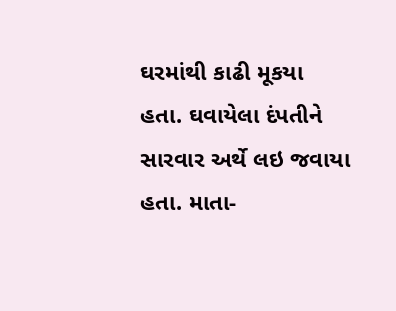ઘરમાંથી કાઢી મૂકયા
હતા. ઘવાયેલા દંપતીને સારવાર અર્થે લઇ જવાયા હતા. માતા-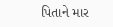પિતાને માર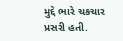મુદ્દે ભારે ચકચાર
પ્રસરી હતી.